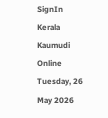SignIn
Kerala Kaumudi Online
Tuesday, 26 May 2026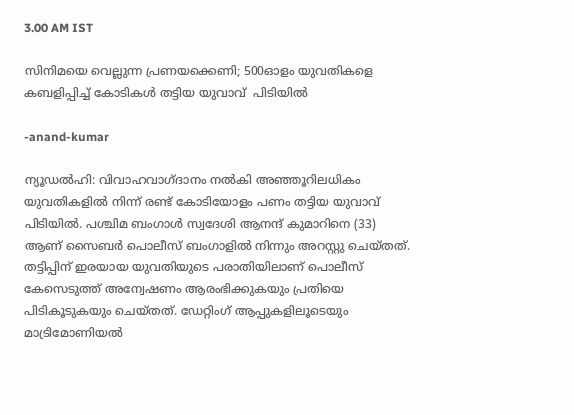3.00 AM IST

സിനിമയെ വെല്ലുന്ന പ്രണയക്കെണി; 500ഓളം യുവതികളെ കബളിപ്പിച്ച് കോടികൾ തട്ടിയ യുവാവ്  പിടിയിൽ

-anand-kumar

ന്യൂഡൽഹി: വിവാഹവാഗ്ദാനം നൽകി അഞ്ഞൂറിലധികം യുവതികളിൽ നിന്ന് രണ്ട് കോടിയോളം പണം തട്ടിയ യുവാവ് പിടിയിൽ. പശ്ചിമ ബംഗാൾ സ്വദേശി ആനന്ദ് കുമാറിനെ (33) ആണ് സൈബർ പൊലീസ് ബംഗാളിൽ നിന്നും അറസ്റ്റു ചെയ്‌തത്. തട്ടിപ്പിന് ഇരയായ യുവതിയുടെ പരാതിയിലാണ് പൊലീസ് കേസെടുത്ത് അന്വേഷണം ആരംഭിക്കുകയും പ്രതിയെ പിടികൂടുകയും ചെയ്തത്. ഡേറ്റിംഗ് ആപ്പുകളിലൂടെയും മാട്രിമോണിയൽ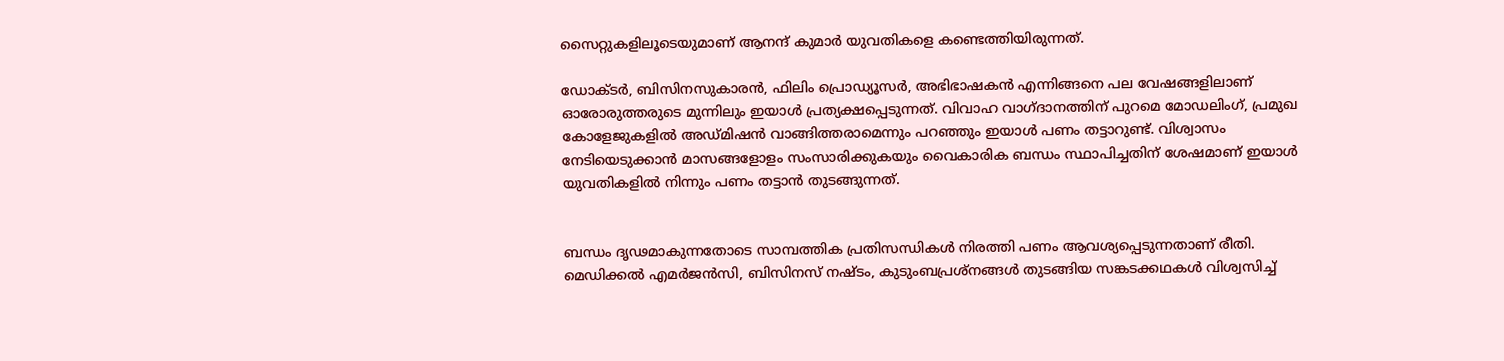സൈറ്റുകളിലൂടെയുമാണ് ആനന്ദ് കുമാർ യുവതികളെ കണ്ടെത്തിയിരുന്നത്.

ഡോക്ടർ, ബിസിനസുകാരൻ, ഫിലിം പ്രൊഡ്യൂസർ, അഭിഭാഷകൻ എന്നിങ്ങനെ പല വേഷങ്ങളിലാണ് ഓരോരുത്തരുടെ മുന്നിലും ഇയാൾ പ്രത്യക്ഷപ്പെടുന്നത്. വിവാഹ വാഗ്ദാനത്തിന് പുറമെ മോഡലിംഗ്, പ്രമുഖ കോളേജുകളിൽ അഡ്മിഷൻ വാങ്ങിത്തരാമെന്നും പറഞ്ഞും ഇയാൾ പണം തട്ടാറുണ്ട്. വിശ്വാസം നേടിയെടുക്കാൻ മാസങ്ങളോളം സംസാരിക്കുകയും വൈകാരിക ബന്ധം സ്ഥാപിച്ചതിന് ശേഷമാണ് ഇയാൾ യുവതികളിൽ നിന്നും പണം തട്ടാൻ തുടങ്ങുന്നത്.


ബന്ധം ദൃഢമാകുന്നതോടെ സാമ്പത്തിക പ്രതിസന്ധികൾ നിരത്തി പണം ആവശ്യപ്പെടുന്നതാണ് രീതി. മെഡിക്കൽ എമർജൻസി, ബിസിനസ് നഷ്ടം, കുടുംബപ്രശ്നങ്ങൾ തുടങ്ങിയ സങ്കടക്കഥകൾ വിശ്വസിച്ച്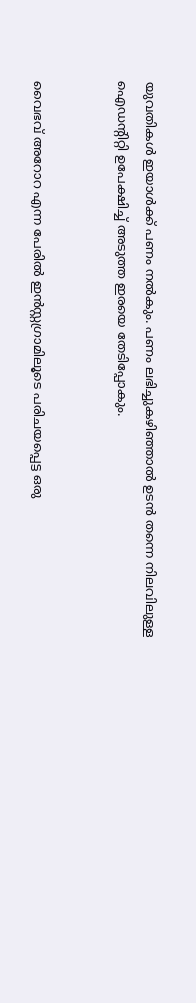യുവതികൾ ഇയാൾക്ക് പണം നൽകും. പണം ലഭിച്ചുകഴിഞ്ഞാൽ ഉടൻ തന്നെ നിലവിലുള്ള ഐഡന്റിറ്റി ഉപേക്ഷിച്ച് അടുത്ത ഇരയെ തേടിപ്പോകും.


വൈഭവ് അറോറ എന്ന പേരിൽ ഇൻസ്റ്റഗ്രാമിലൂടെ പരിചയപ്പെട്ട ഒരു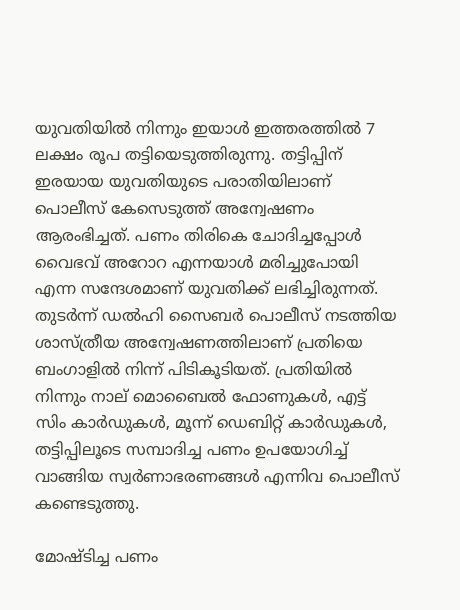യുവതിയിൽ നിന്നും ഇയാൾ ഇത്തരത്തിൽ 7 ലക്ഷം രൂപ തട്ടിയെടുത്തിരുന്നു. തട്ടിപ്പിന് ഇരയായ യുവതിയുടെ പരാതിയിലാണ് പൊലീസ് കേസെടുത്ത് അന്വേഷണം ആരംഭിച്ചത്. പണം തിരികെ ചോദിച്ചപ്പോൾ വൈഭവ് അറോറ എന്നയാൾ മരിച്ചുപോയി എന്ന സന്ദേശമാണ് യുവതിക്ക് ലഭിച്ചിരുന്നത്. തുടർന്ന് ഡൽഹി സൈബർ പൊലീസ് നടത്തിയ ശാസ്ത്രീയ അന്വേഷണത്തിലാണ് പ്രതിയെ ബംഗാളിൽ നിന്ന് പിടികൂടിയത്. പ്രതിയിൽ നിന്നും നാല് മൊബൈൽ ഫോണുകൾ, എട്ട് സിം കാർഡുകൾ, മൂന്ന് ഡെബിറ്റ് കാർഡുകൾ, തട്ടിപ്പിലൂടെ സമ്പാദിച്ച പണം ഉപയോഗിച്ച് വാങ്ങിയ സ്വർണാഭരണങ്ങൾ എന്നിവ പൊലീസ് കണ്ടെടുത്തു.

മോഷ്ടിച്ച പണം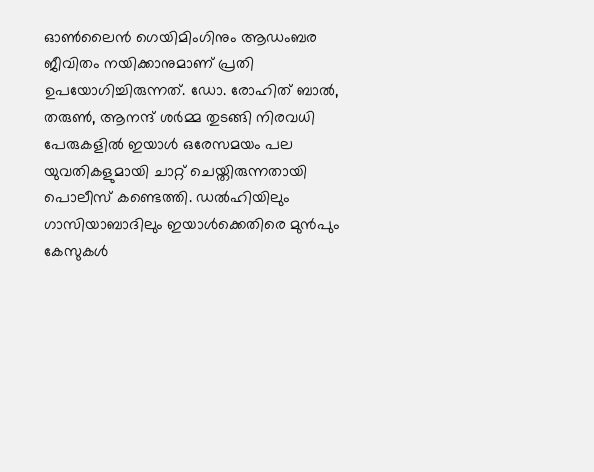ഓൺലൈൻ ഗെയിമിംഗിനും ആഡംബര ജീവിതം നയിക്കാനുമാണ് പ്രതി ഉപയോഗിച്ചിരുന്നത്. ഡോ. രോഹിത് ബാൽ, തരുൺ, ആനന്ദ് ശർമ്മ തുടങ്ങി നിരവധി പേരുകളിൽ ഇയാൾ ഒരേസമയം പല യുവതികളുമായി ചാറ്റ് ചെയ്തിരുന്നതായി പൊലീസ് കണ്ടെത്തി. ഡൽഹിയിലും ഗാസിയാബാദിലും ഇയാൾക്കെതിരെ മുൻപും കേസുകൾ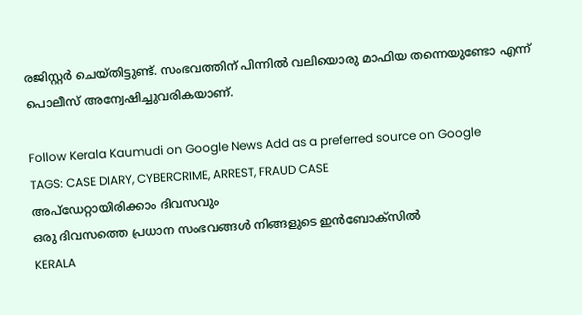രജിസ്റ്റർ ചെയ്തിട്ടുണ്ട്. സംഭവത്തിന് പിന്നിൽ വലിയൊരു മാഫിയ തന്നെയുണ്ടോ എന്ന് പൊലീസ് അന്വേഷിച്ചുവരികയാണ്.

Follow Kerala Kaumudi on Google News Add as a preferred source on Google
TAGS: CASE DIARY, CYBERCRIME, ARREST, FRAUD CASE
അപ്ഡേറ്റായിരിക്കാം ദിവസവും
ഒരു ദിവസത്തെ പ്രധാന സംഭവങ്ങൾ നിങ്ങളുടെ ഇൻബോക്സിൽ
KERALA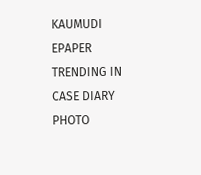KAUMUDI EPAPER
TRENDING IN CASE DIARY
PHOTO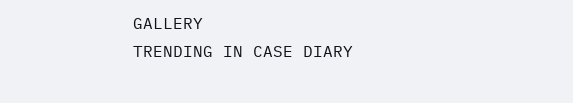GALLERY
TRENDING IN CASE DIARY